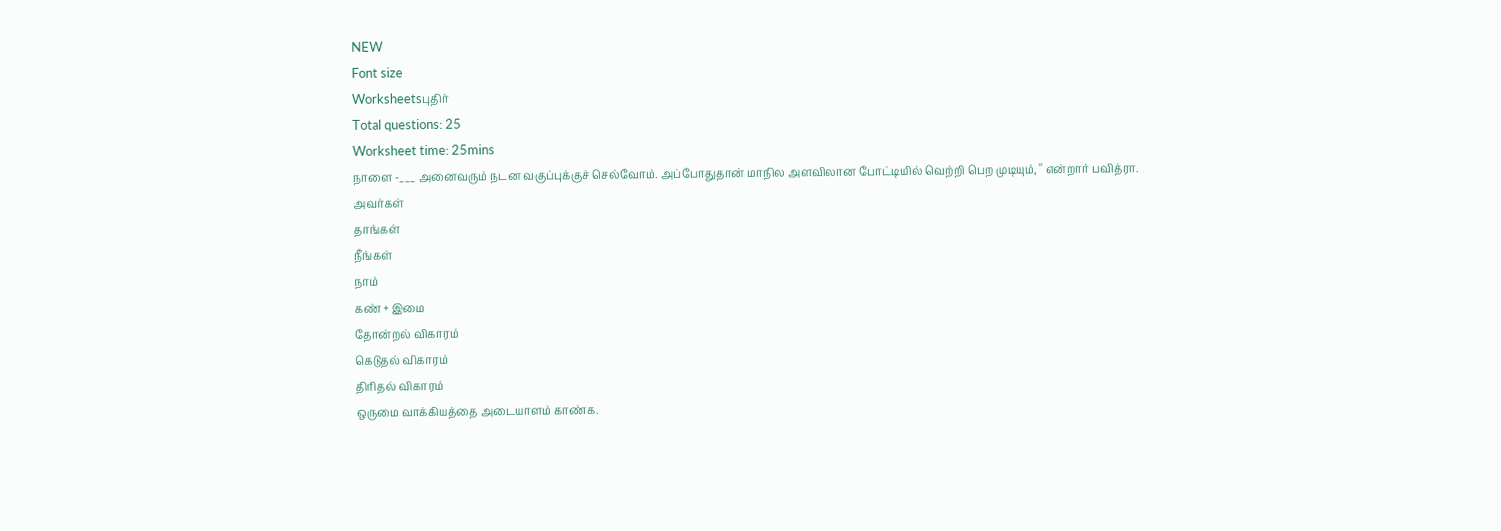NEW
Font size
Worksheetsபுதிர்
Total questions: 25
Worksheet time: 25mins
நாளை -___ அனைவரும் நடன வகுப்புக்குச் செல்வோம். அப்போதுதான் மாநில அளவிலான போட்டியில் வெற்றி பெற முடியும், '' என்றார் பவித்ரா.
அவர்கள்
தாங்கள்
நீங்கள்
நாம்
கண் + இமை
தோன்றல் விகாரம்
கெடுதல் விகாரம்
திரிதல் விகாரம்
ஒருமை வாக்கியத்தை அடையாளம் காண்க.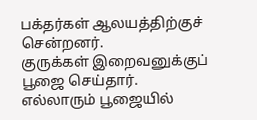பக்தர்கள் ஆலயத்திற்குச் சென்றனர்.
குருக்கள் இறைவனுக்குப் பூஜை செய்தார்.
எல்லாரும் பூஜையில்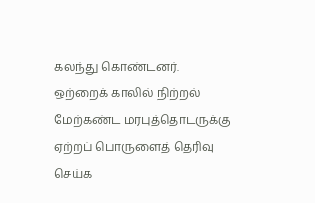கலந்து கொண்டனர்.
ஒற்றைக் காலில் நிற்றல்
மேற்கண்ட மரபுத்தொடருக்கு ஏற்றப் பொருளைத் தெரிவு செய்க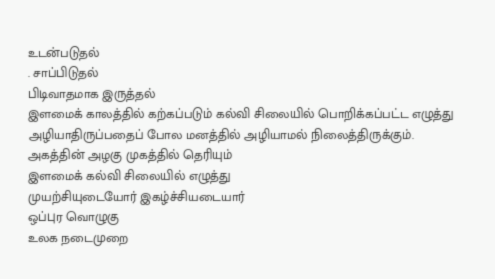உடன்படுதல்
. சாப்பிடுதல்
பிடிவாதமாக இருத்தல்
இளமைக் காலத்தில் கற்கப்படும் கல்வி சிலையில் பொறிக்கப்பட்ட எழுத்து அழியாதிருப்பதைப் போல மனத்தில் அழியாமல் நிலைத்திருக்கும்.
அகத்தின் அழகு முகத்தில் தெரியும்
இளமைக் கல்வி சிலையில் எழுத்து
முயற்சியுடையோர் இகழ்ச்சியடையார்
ஒப்புர வொழுகு
உலக நடைமுறை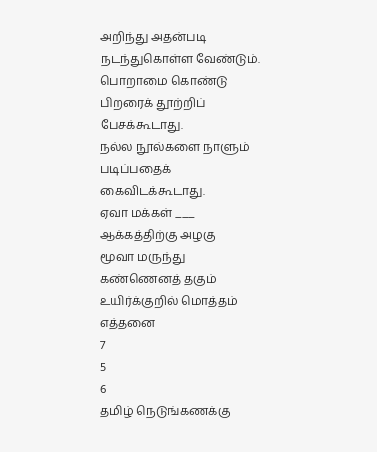அறிந்து அதன்படி நடந்துகொள்ள வேண்டும்.
பொறாமை கொண்டு பிறரைக் தூற்றிப் பேசக்கூடாது.
நல்ல நூல்களை நாளும் படிப்பதைக் கைவிடக்கூடாது.
ஏவா மக்கள் ___
ஆக்கத்திற்கு அழகு
மூவா மருந்து
கண்ணெனத் தகும்
உயிர்க்குறில் மொத்தம் எத்தனை
7
5
6
தமிழ் நெடுங்கணக்கு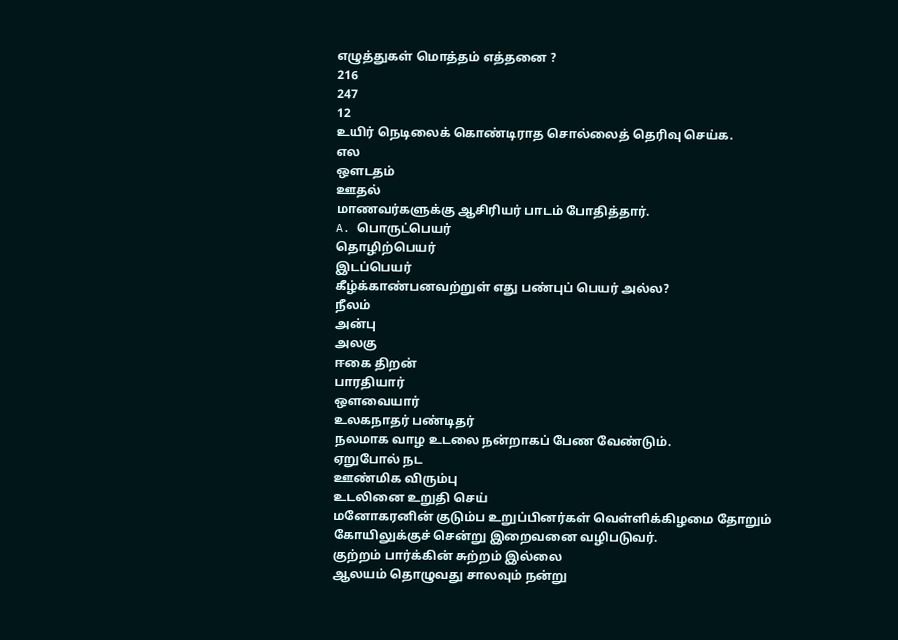எழுத்துகள் மொத்தம் எத்தனை ?
216
247
12
உயிர் நெடிலைக் கொண்டிராத சொல்லைத் தெரிவு செய்க.
எல
ஔடதம்
ஊதல்
மாணவர்களுக்கு ஆசிரியர் பாடம் போதித்தார்.
A. பொருட்பெயர்
தொழிற்பெயர்
இடப்பெயர்
கீழ்க்காண்பனவற்றுள் எது பண்புப் பெயர் அல்ல?
நீலம்
அன்பு
அலகு
ஈகை திறன்
பாரதியார்
ஔவையார்
உலகநாதர் பண்டிதர்
நலமாக வாழ உடலை நன்றாகப் பேண வேண்டும்.
ஏறுபோல் நட
ஊண்மிக விரும்பு
உடலினை உறுதி செய்
மனோகரனின் குடும்ப உறுப்பினர்கள் வெள்ளிக்கிழமை தோறும் கோயிலுக்குச் சென்று இறைவனை வழிபடுவர்.
குற்றம் பார்க்கின் சுற்றம் இல்லை
ஆலயம் தொழுவது சாலவும் நன்று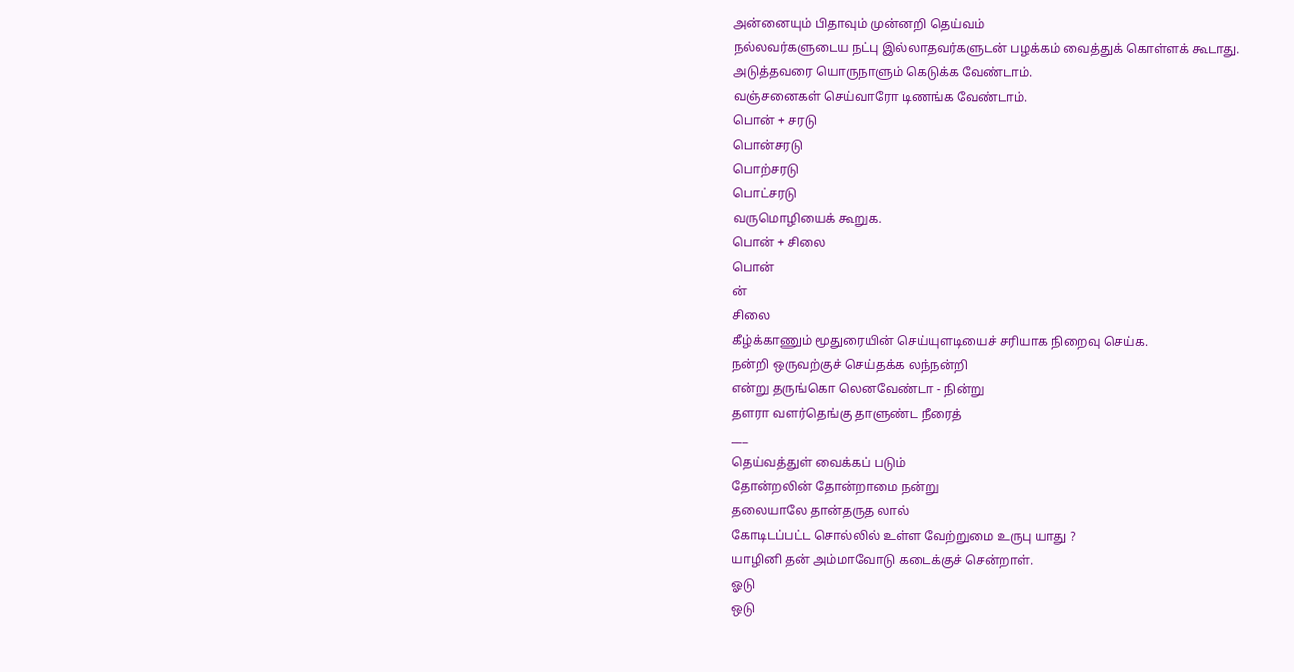அன்னையும் பிதாவும் முன்னறி தெய்வம்
நல்லவர்களுடைய நட்பு இல்லாதவர்களுடன் பழக்கம் வைத்துக் கொள்ளக் கூடாது.
அடுத்தவரை யொருநாளும் கெடுக்க வேண்டாம்.
வஞ்சனைகள் செய்வாரோ டிணங்க வேண்டாம்.
பொன் + சரடு
பொன்சரடு
பொற்சரடு
பொட்சரடு
வருமொழியைக் கூறுக.
பொன் + சிலை
பொன்
ன்
சிலை
கீழ்க்காணும் மூதுரையின் செய்யுளடியைச் சரியாக நிறைவு செய்க.
நன்றி ஒருவற்குச் செய்தக்க லந்நன்றி
என்று தருங்கொ லெனவேண்டா - நின்று
தளரா வளர்தெங்கு தாளுண்ட நீரைத்
___
தெய்வத்துள் வைக்கப் படும்
தோன்றலின் தோன்றாமை நன்று
தலையாலே தான்தருத லால்
கோடிடப்பட்ட சொல்லில் உள்ள வேற்றுமை உருபு யாது ?
யாழினி தன் அம்மாவோடு கடைக்குச் சென்றாள்.
ஓடு
ஒடு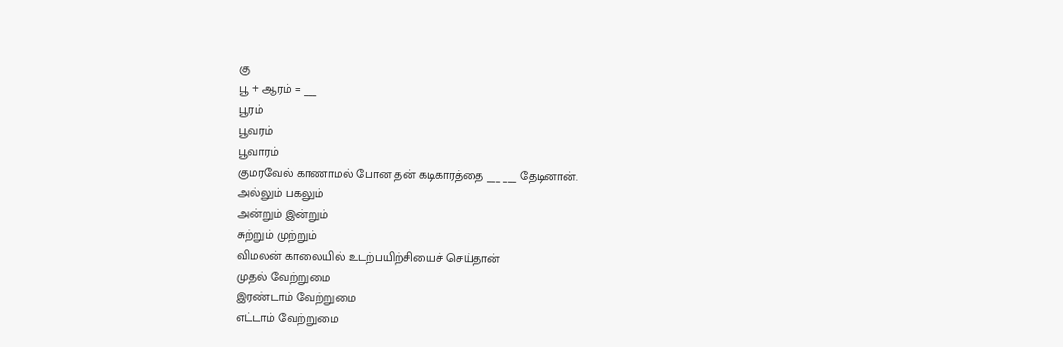கு
பூ + ஆரம் = ___
பூரம்
பூவரம்
பூவாரம்
குமரவேல் காணாமல் போன தன் கடிகாரத்தை ___ ___ தேடினான்.
அல்லும் பகலும்
அன்றும் இன்றும்
சுற்றும் முற்றும்
விமலன் காலையில் உடற்பயிற்சியைச் செய்தான்
முதல் வேற்றுமை
இரண்டாம் வேற்றுமை
எட்டாம் வேற்றுமை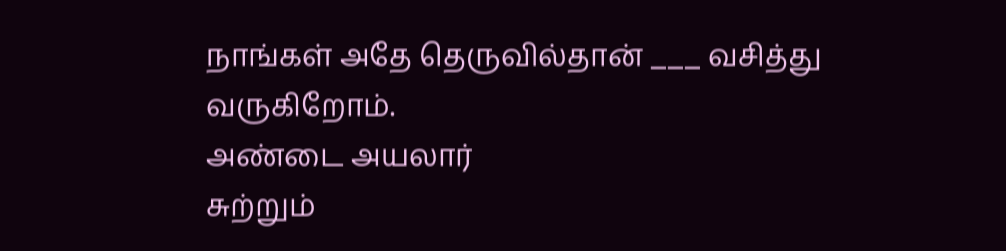நாங்கள் அதே தெருவில்தான் ___ வசித்து வருகிறோம்.
அண்டை அயலார்
சுற்றும்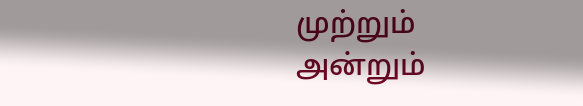முற்றும்
அன்றும்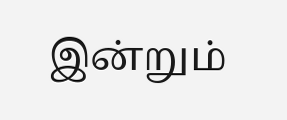இன்றும்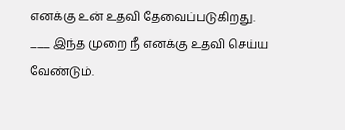எனக்கு உன் உதவி தேவைப்படுகிறது. ___ இந்த முறை நீ எனக்கு உதவி செய்ய வேண்டும்.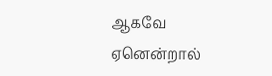ஆகவே
ஏனென்றால்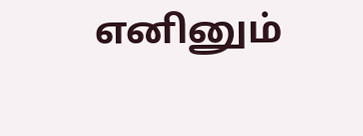எனினும்